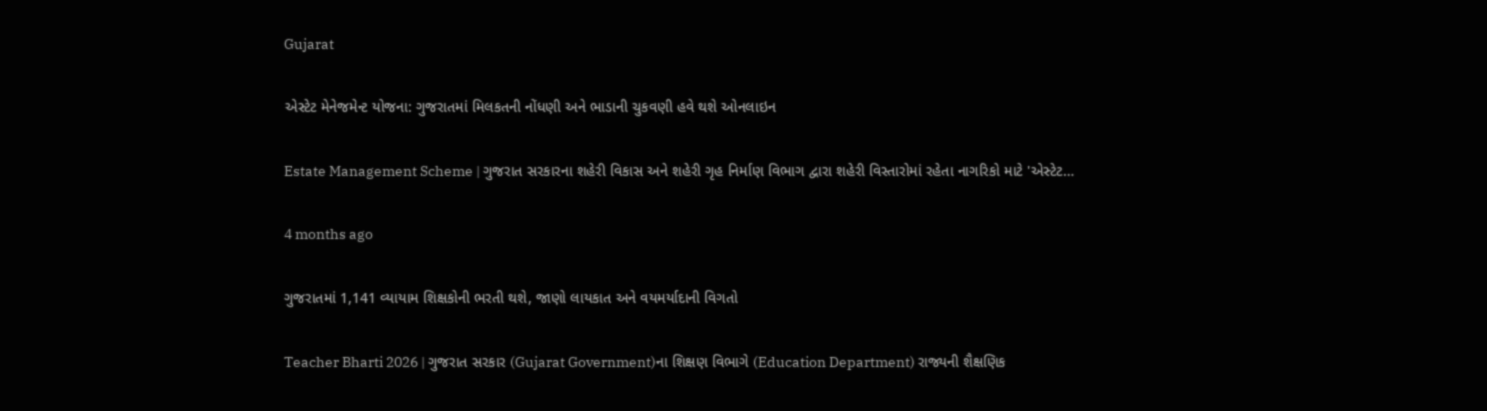Gujarat

એસ્ટેટ મેનેજમેન્ટ યોજના: ગુજરાતમાં મિલકતની નોંધણી અને ભાડાની ચુકવણી હવે થશે ઓનલાઇન

Estate Management Scheme | ગુજરાત સરકારના શહેરી વિકાસ અને શહેરી ગૃહ નિર્માણ વિભાગ દ્વારા શહેરી વિસ્તારોમાં રહેતા નાગરિકો માટે 'એસ્ટેટ…

4 months ago

ગુજરાતમાં 1,141 વ્યાયામ શિક્ષકોની ભરતી થશે, જાણો લાયકાત અને વયમર્યાદાની વિગતો

Teacher Bharti 2026 | ગુજરાત સરકાર (Gujarat Government)ના શિક્ષણ વિભાગે (Education Department) રાજ્યની શૈક્ષણિક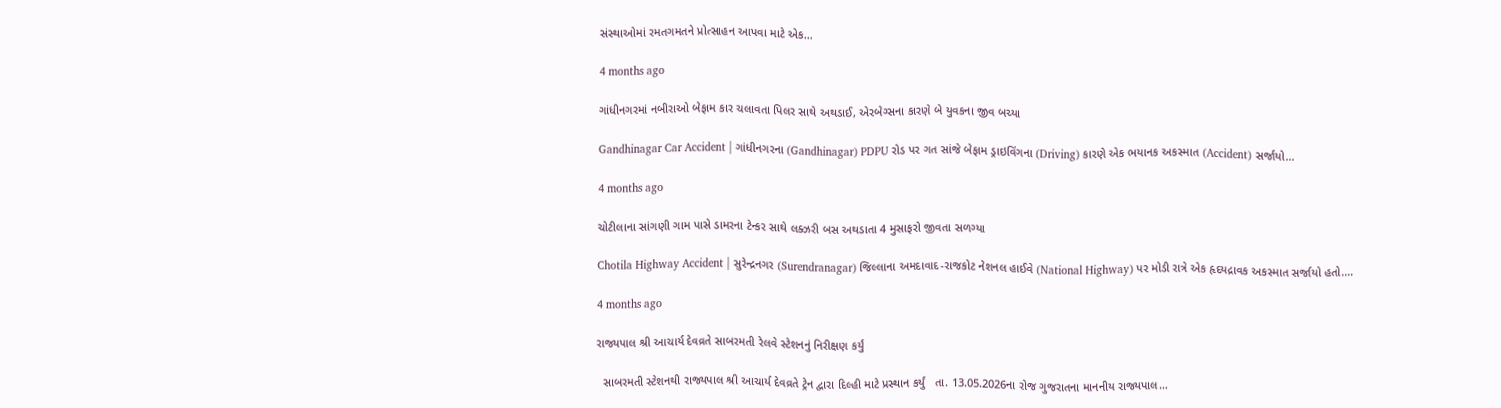સંસ્થાઓમાં રમતગમતને પ્રોત્સાહન આપવા માટે એક…

4 months ago

ગાંધીનગરમાં નબીરાઓ બેફામ કાર ચલાવતા પિલર સાથે અથડાઈ, એરબેગ્સના કારણે બે યુવકના જીવ બચ્યા

Gandhinagar Car Accident | ગાંધીનગરના (Gandhinagar) PDPU રોડ પર ગત સાંજે બેફામ ડ્રાઇવિંગના (Driving) કારણે એક ભયાનક અકસ્માત (Accident) સર્જાયો…

4 months ago

ચોટીલાના સાંગણી ગામ પાસે ડામરના ટેન્કર સાથે લક્ઝરી બસ અથડાતા 4 મુસાફરો જીવતા સળગ્યા

Chotila Highway Accident | સુરેન્દ્રનગર (Surendranagar) જિલ્લાના અમદાવાદ-રાજકોટ નેશનલ હાઈવે (National Highway) પર મોડી રાત્રે એક હૃદયદ્રાવક અકસ્માત સર્જાયો હતો.…

4 months ago

રાજ્યપાલ શ્રી આચાર્ય દેવવ્રતે સાબરમતી રેલવે સ્ટેશનનું નિરીક્ષણ કર્યું

  સાબરમતી સ્ટેશનથી રાજ્યપાલ શ્રી આચાર્ય દેવવ્રતે ટ્રેન દ્વારા દિલ્હી માટે પ્રસ્થાન કર્યું   તા. 13.05.2026ના રોજ ગુજરાતના માનનીય રાજ્યપાલ…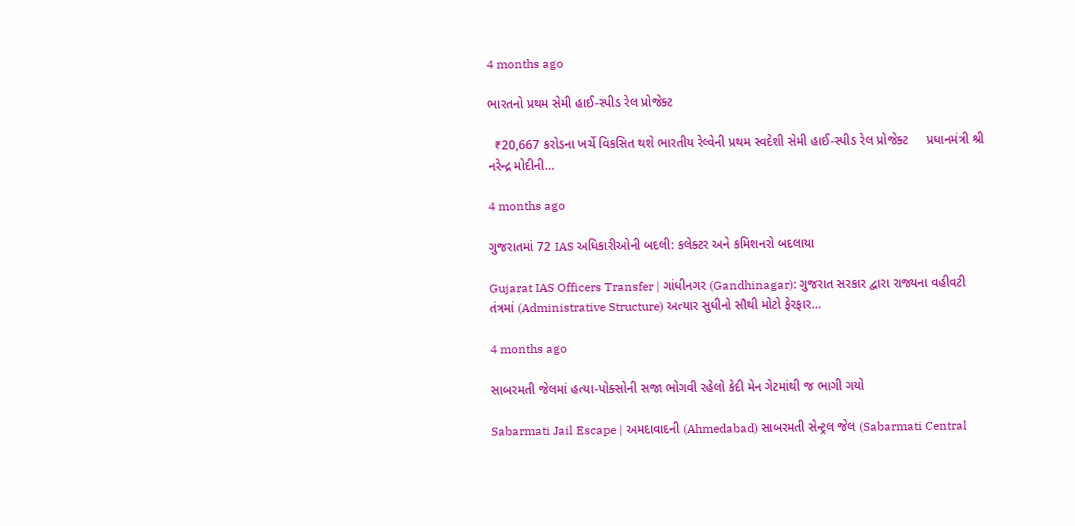4 months ago

ભારતનો પ્રથમ સેમી હાઈ-સ્પીડ રેલ પ્રોજેક્ટ

  ₹20,667 કરોડના ખર્ચે વિકસિત થશે ભારતીય રેલ્વેની પ્રથમ સ્વદેશી સેમી હાઈ-સ્પીડ રેલ પ્રોજેક્ટ     પ્રધાનમંત્રી શ્રી નરેન્દ્ર મોદીની…

4 months ago

ગુજરાતમાં 72 IAS અધિકારીઓની બદલી: કલેક્ટર અને કમિશનરો બદલાયા

Gujarat IAS Officers Transfer | ગાંધીનગર (Gandhinagar): ગુજરાત સરકાર દ્વારા રાજ્યના વહીવટી તંત્રમાં (Administrative Structure) અત્યાર સુધીનો સૌથી મોટો ફેરફાર…

4 months ago

સાબરમતી જેલમાં હત્યા-પોક્સોની સજા ભોગવી રહેલો કેદી મેન ગેટમાંથી જ ભાગી ગયો

Sabarmati Jail Escape | અમદાવાદની (Ahmedabad) સાબરમતી સેન્ટ્રલ જેલ (Sabarmati Central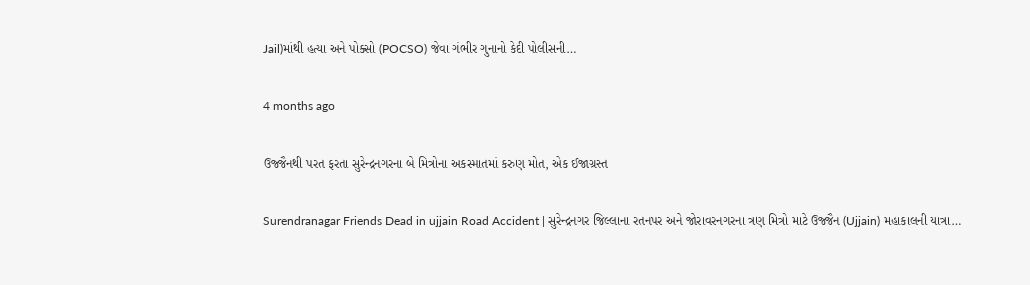Jail)માંથી હત્યા અને પોક્સો (POCSO) જેવા ગંભીર ગુનાનો કેદી પોલીસની…

4 months ago

ઉજ્જૈનથી પરત ફરતા સુરેન્દ્રનગરના બે મિત્રોના અકસ્માતમાં કરુણ મોત, એક ઈજાગ્રસ્ત

Surendranagar Friends Dead in ujjain Road Accident | સુરેન્દ્રનગર જિલ્લાના રતનપર અને જોરાવરનગરના ત્રણ મિત્રો માટે ઉજ્જૈન (Ujjain) મહાકાલની યાત્રા…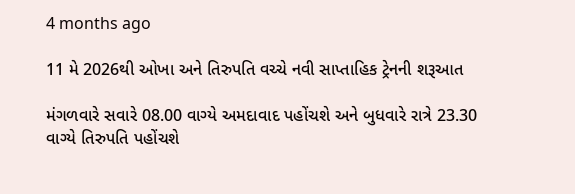4 months ago

11 મે 2026થી ઓખા અને તિરુપતિ વચ્ચે નવી સાપ્તાહિક ટ્રેનની શરૂઆત

મંગળવારે સવારે 08.00 વાગ્યે અમદાવાદ પહોંચશે અને બુધવારે રાત્રે 23.30 વાગ્યે તિરુપતિ પહોંચશે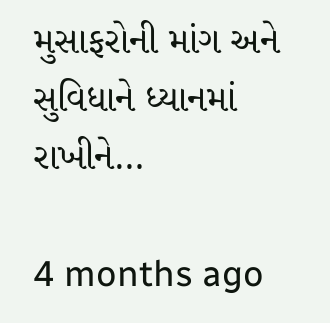મુસાફરોની માંગ અને સુવિધાને ધ્યાનમાં રાખીને…

4 months ago